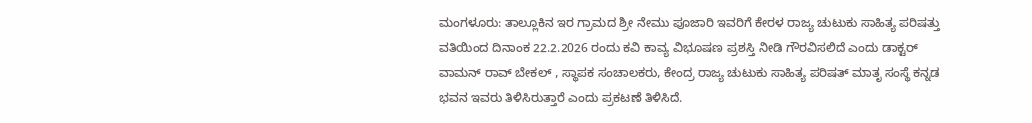ಮಂಗಳೂರು: ತಾಲ್ಲೂಕಿನ ಇರ ಗ್ರಾಮದ ಶ್ರೀ ನೇಮು ಪೂಜಾರಿ ಇವರಿಗೆ ಕೇರಳ ರಾಜ್ಯ ಚುಟುಕು ಸಾಹಿತ್ಯ ಪರಿಷತ್ತು ವತಿಯಿಂದ ದಿನಾಂಕ 22.2.2026 ರಂದು ಕವಿ ಕಾವ್ಯ ವಿಭೂಷಣ ಪ್ರಶಸ್ತಿ ನೀಡಿ ಗೌರವಿಸಲಿದೆ ಎಂದು ಡಾಕ್ಟರ್ ವಾಮನ್ ರಾವ್ ಬೇಕಲ್ , ಸ್ಥಾಪಕ ಸಂಚಾಲಕರು, ಕೇಂದ್ರ ರಾಜ್ಯ ಚುಟುಕು ಸಾಹಿತ್ಯ ಪರಿಷತ್ ಮಾತೃ ಸಂಸ್ಥೆ ಕನ್ನಡ ಭವನ ಇವರು ತಿಳಿಸಿರುತ್ತಾರೆ ಎಂದು ಪ್ರಕಟಣೆ ತಿಳಿಸಿದೆ.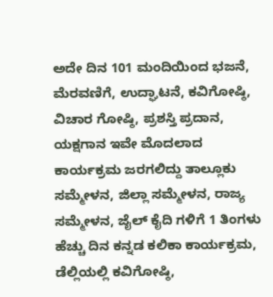ಅದೇ ದಿನ 101 ಮಂದಿಯಿಂದ ಭಜನೆ, ಮೆರವಣಿಗೆ, ಉದ್ಘಾಟನೆ, ಕವಿಗೋಷ್ಠಿ, ವಿಚಾರ ಗೋಷ್ಠಿ, ಪ್ರಶಸ್ತಿ ಪ್ರದಾನ, ಯಕ್ಷಗಾನ ಇವೇ ಮೊದಲಾದ ಕಾರ್ಯಕ್ರಮ ಜರಗಲಿದ್ದು ತಾಲ್ಲೂಕು ಸಮ್ಮೇಳನ, ಜಿಲ್ಲಾ ಸಮ್ಮೇಳನ, ರಾಜ್ಯ ಸಮ್ಮೇಳನ, ಜೈಲ್ ಕೈದಿ ಗಳಿಗೆ 1 ತಿಂಗಳು ಹೆಚ್ಚು ದಿನ ಕನ್ನಡ ಕಲಿಕಾ ಕಾರ್ಯಕ್ರಮ, ಡೆಲ್ಲಿಯಲ್ಲಿ ಕವಿಗೋಷ್ಠಿ,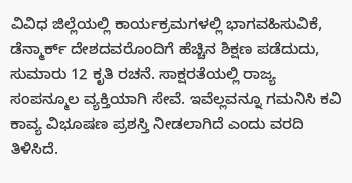ವಿವಿಧ ಜಿಲ್ಲೆಯಲ್ಲಿ ಕಾರ್ಯಕ್ರಮಗಳಲ್ಲಿ ಭಾಗವಹಿಸುವಿಕೆ, ಡೆನ್ಮಾರ್ಕ್ ದೇಶದವರೊಂದಿಗೆ ಹೆಚ್ಚಿನ ಶಿಕ್ಷಣ ಪಡೆದುದು, ಸುಮಾರು 12 ಕೃತಿ ರಚನೆ. ಸಾಕ್ಷರತೆಯಲ್ಲಿ ರಾಜ್ಯ ಸಂಪನ್ಮೂಲ ವ್ಯಕ್ತಿಯಾಗಿ ಸೇವೆ. ಇವೆಲ್ಲವನ್ನೂ ಗಮನಿಸಿ ಕವಿ ಕಾವ್ಯ ವಿಭೂಷಣ ಪ್ರಶಸ್ತಿ ನೀಡಲಾಗಿದೆ ಎಂದು ವರದಿ ತಿಳಿಸಿದೆ.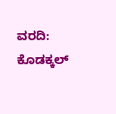ವರದಿ: ಕೊಡಕ್ಕಲ್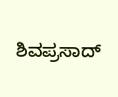ಶಿವಪ್ರಸಾದ್